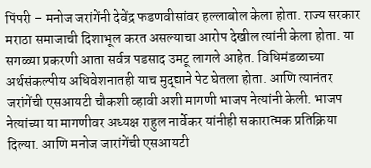पिंपरी – मनोज जरांगेंनी देवेंद्र फडणवीसांवर हल्लाबोल केला होता. राज्य सरकार मराठा समाजाची दिशाभूल करत असल्याचा आरोप देखील त्यांनी केला होता. या सगळ्या प्रकरणी आता सर्वत्र पडसाद उमटू लागले आहेत. विधिमंडळाच्या अर्थसंकल्पीय अधिवेशनातही याच मुद्द्याने पेट घेतला होता. आणि त्यानंतर जरांगेंची एसआयटी चौकशी व्हावी अशी मागणी भाजप नेत्यांनी केली. भाजप नेत्यांच्या या मागणीवर अध्यक्ष राहुल नार्वेकर यांनीही सकारात्मक प्रतिक्रिया दिल्या. आणि मनोज जारांगेंची एसआयटी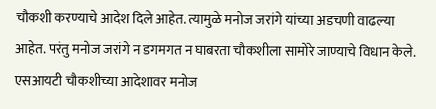चौकशी करण्याचे आदेश दिले आहेत. त्यामुळे मनोज जरांगे यांच्या अडचणी वाढल्या आहेत. परंतु मनोज जरांगे न डगमगत न घाबरता चौकशीला सामोरे जाण्याचे विधान केले.
एसआयटी चौकशीच्या आदेशावर मनोज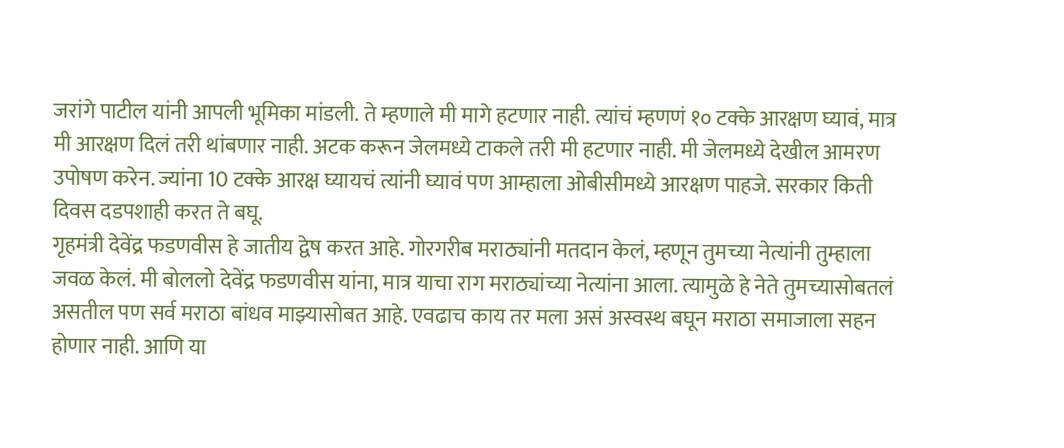जरांगे पाटील यांनी आपली भूमिका मांडली. ते म्हणाले मी मागे हटणार नाही. त्यांचं म्हणणं १० टक्के आरक्षण घ्यावं, मात्र मी आरक्षण दिलं तरी थांबणार नाही. अटक करून जेलमध्ये टाकले तरी मी हटणार नाही. मी जेलमध्ये देखील आमरण उपोषण करेन. ज्यांना 10 टक्के आरक्ष घ्यायचं त्यांनी घ्यावं पण आम्हाला ओबीसीमध्ये आरक्षण पाहजे. सरकार किती दिवस दडपशाही करत ते बघू.
गृहमंत्री देवेंद्र फडणवीस हे जातीय द्वेष करत आहे. गोरगरीब मराठ्यांनी मतदान केलं, म्हणून तुमच्या नेत्यांनी तुम्हाला जवळ केलं. मी बोललो देवेंद्र फडणवीस यांना, मात्र याचा राग मराठ्यांच्या नेत्यांना आला. त्यामुळे हे नेते तुमच्यासोबतलं असतील पण सर्व मराठा बांधव माझ्यासोबत आहे. एवढाच काय तर मला असं अस्वस्थ बघून मराठा समाजाला सहन होणार नाही. आणि या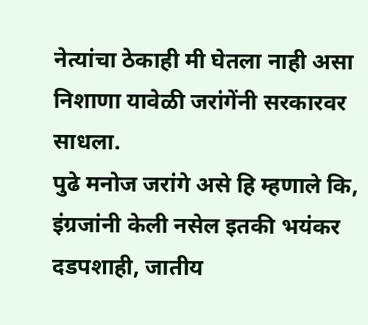नेत्यांचा ठेकाही मी घेतला नाही असा निशाणा यावेळी जरांगेंनी सरकारवर साधला.
पुढे मनोज जरांगे असे हि म्हणाले कि, इंग्रजांनी केली नसेल इतकी भयंकर दडपशाही, जातीय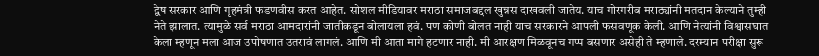द्वेष सरकार आणि गृहमंत्री फडणवीस करत आहेत. सोशल मीडियावर मराठा समाजबद्दल खुन्नस दाखवली जातेय. याच गोरगरीब मराठ्यांनी मतदान केल्याने तुम्ही नेते झालात. त्यामुळे सर्व मराठा आमदारांनी जातीकडून बोलायला हवं. पण कोणी बोलत नाही याच सरकारने आपली फसवणूक केली. आणि नेत्यांनी विश्वासघात केला म्हणून मला आज उपोषणात उतरावं लागलं. आणि मी आता मागे हटणार नाही. मी आरक्षण मिळवूनच गप्प बसणार असेही ते म्हणाले. दरम्यान परीक्षा सुरू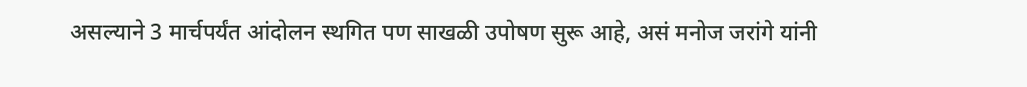असल्याने 3 मार्चपर्यंत आंदोलन स्थगित पण साखळी उपोषण सुरू आहे, असं मनोज जरांगे यांनी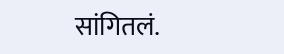सांगितलं.